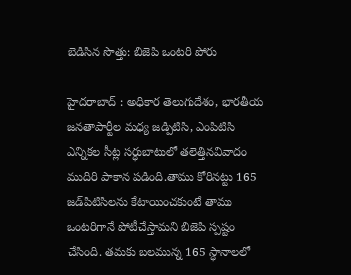బెడిసిన సొత్తు: బిజెపి ఒంటరి పోరు

హైదరాబాద్‌ : అధికార తెలుగుదేశం, భారతీయ జనతాపార్టీల మధ్య జడ్పిటిసి, ఎంపిటిసి ఎన్నికల సీట్ల సర్ధుబాటులో తలెత్తినవివాదం ముదిరి పాకాన పడింది.తాము కోరినట్టు 165 జడ్‌పిటిసిలను కేటాయించకుంటే తాము ఒంటరిగానే పోటీచేస్తామని బిజెపి స్పష్టం చేసింది. తమకు బలమున్న 165 స్ధానాలలో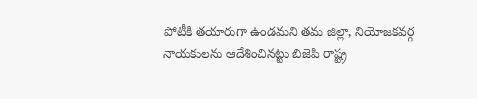పోటీకి తయారుగా ఉండమని తమ జిల్లా, నియోజకవర్గ నాయకులను ఆదేశించినట్టు బిజెపి రాష్ట్ర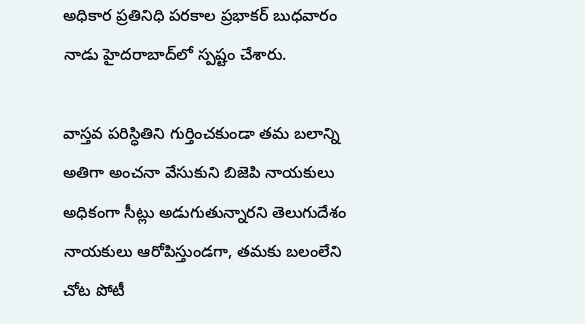అధికార ప్రతినిధి పరకాల ప్రభాకర్‌ బుధవారం నాడు హైదరాబాద్‌లో స్పష్టం చేశారు.

వాస్తవ పరిస్ధితిని గుర్తించకుండా తమ బలాన్ని అతిగా అంచనా వేసుకుని బిజెపి నాయకులు అధికంగా సీట్లు అడుగుతున్నారని తెలుగుదేశం నాయకులు ఆరోపిస్తుండగా, తమకు బలంలేని చోట పోటీ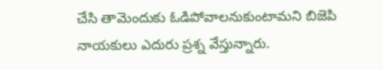చేసి తామెందుకు ఓడిపోవాలనుకుంటామని బిజెపి నాయకులు ఎదురు ప్రశ్న వేస్తున్నారు.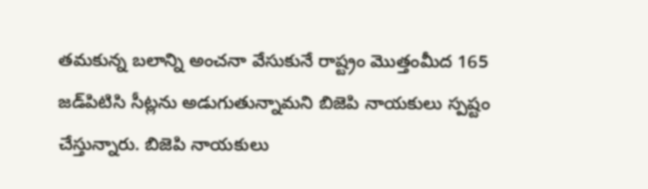తమకున్న బలాన్ని అంచనా వేసుకునే రాష్ట్రం మొత్తంమీద 165 జడ్‌పిటిసి సీట్లను అడుగుతున్నామని బిజెపి నాయకులు స్పష్టం చేస్తున్నారు. బిజెపి నాయకులు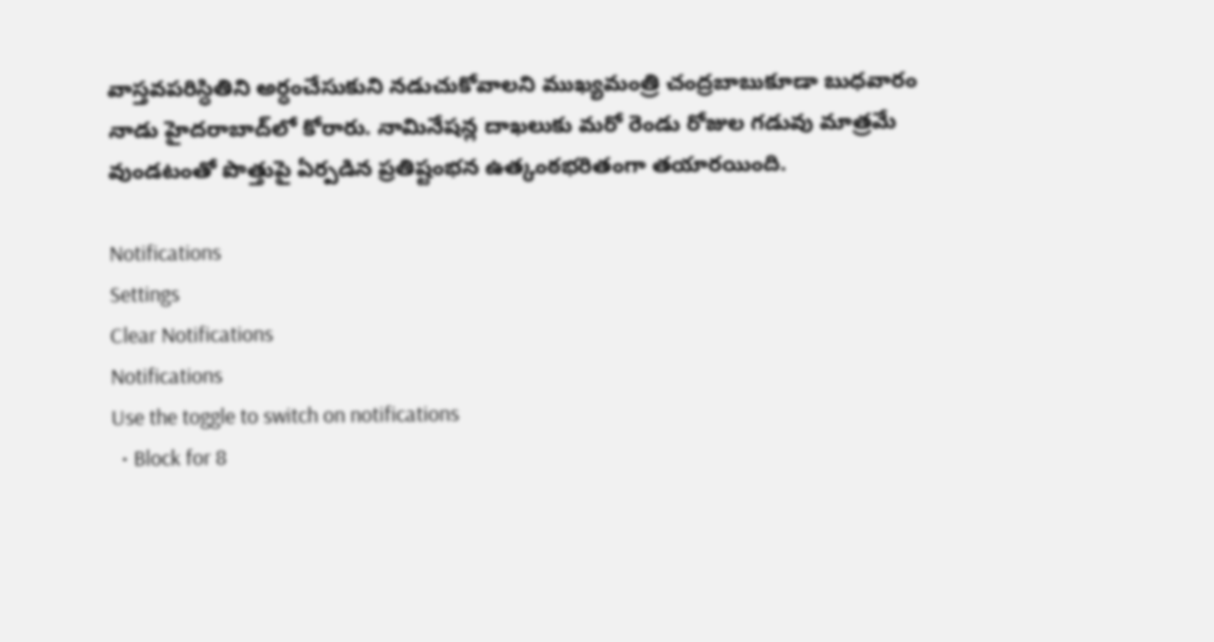వాస్తవపరిస్ధితిని అర్ధంచేసుకుని నడుచుకోవాలని ముఖ్యమంత్రి చంద్రబాబుకూడా బుధవారం నాడు హైదరాబాద్‌లో కోరారు. నామినేషన్ల దాఖలుకు మరో రెండు రోజుల గడువు మాత్రమే వుండటంతో పొత్తుపై ఏర్పడిన ప్రతిష్టంభన ఉత్కంఠభరితంగా తయారయింది.

Notifications
Settings
Clear Notifications
Notifications
Use the toggle to switch on notifications
  • Block for 8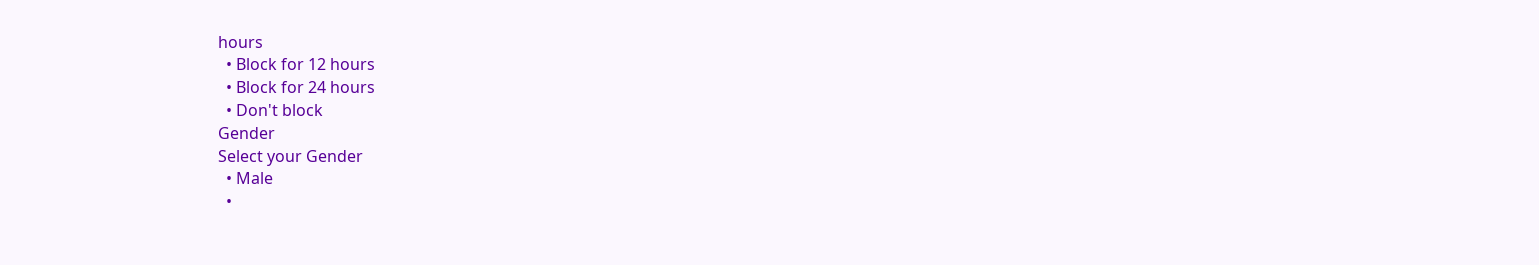hours
  • Block for 12 hours
  • Block for 24 hours
  • Don't block
Gender
Select your Gender
  • Male
  •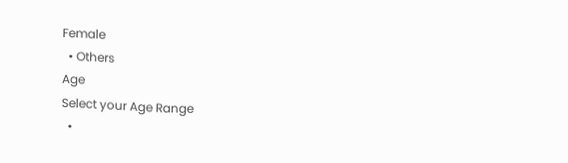Female
  • Others
Age
Select your Age Range
  •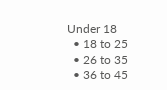Under 18
  • 18 to 25
  • 26 to 35
  • 36 to 45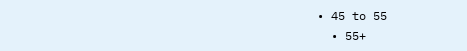• 45 to 55
  • 55+